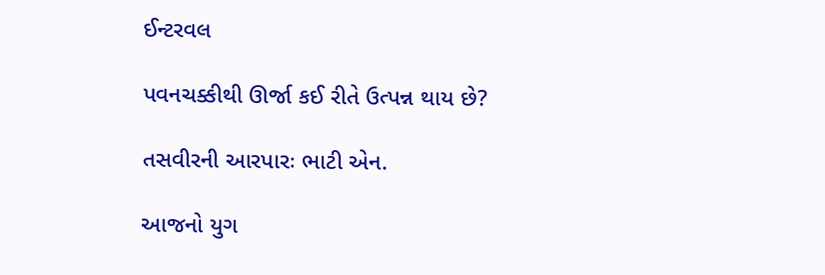ઈન્ટરવલ

પવનચક્કીથી ઊર્જા કઈ રીતે ઉત્પન્ન થાય છે?

તસવીરની આરપારઃ ભાટી એન.

આજનો યુગ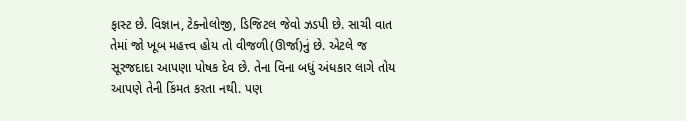ફાસ્ટ છે. વિજ્ઞાન, ટેક્નોલોજી, ડિજિટલ જેવો ઝડપી છે. સાચી વાત તેમાં જો ખૂબ મહત્ત્વ હોય તો વીજળી(ઊર્જા)નું છે. એટલે જ સૂરજદાદા આપણા પોષક દેવ છે. તેના વિના બધું અંધકાર લાગે તોય આપણે તેની કિંમત કરતા નથી. પણ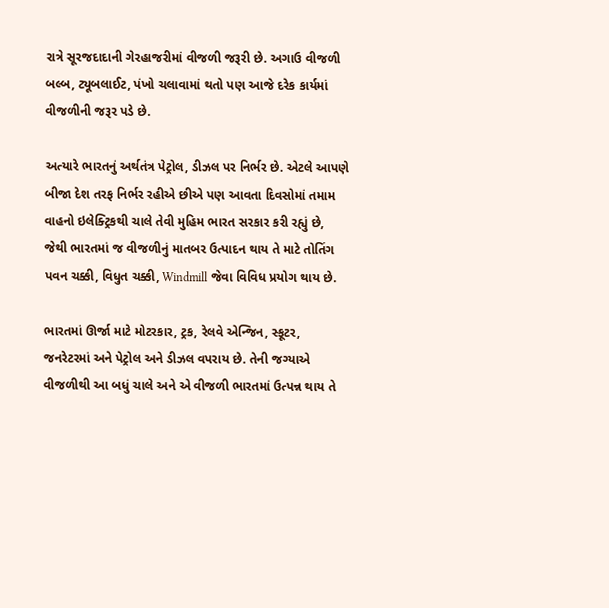રાત્રે સૂરજદાદાની ગેરહાજરીમાં વીજળી જરૂરી છે. અગાઉ વીજળી બલ્બ, ટ્યૂબલાઈટ, પંખો ચલાવામાં થતો પણ આજે દરેક કાર્યમાં વીજળીની જરૂર પડે છે.

અત્યારે ભારતનું અર્થતંત્ર પેટ્રોલ, ડીઝલ પર નિર્ભર છે. એટલે આપણે બીજા દેશ તરફ નિર્ભર રહીએ છીએ પણ આવતા દિવસોમાં તમામ વાહનો ઇલેક્ટ્રિકથી ચાલે તેવી મુહિમ ભારત સરકાર કરી રહ્યું છે, જેથી ભારતમાં જ વીજળીનું માતબર ઉત્પાદન થાય તે માટે તોતિંગ પવન ચક્કી, વિધુત ચક્કી, Windmill જેવા વિવિધ પ્રયોગ થાય છે.

ભારતમાં ઊર્જા માટે મોટરકાર, ટ્રક, રેલવે એન્જિન, સ્કૂટર, જનરેટરમાં અને પેટ્રોલ અને ડીઝલ વપરાય છે. તેની જગ્યાએ વીજળીથી આ બધું ચાલે અને એ વીજળી ભારતમાં ઉત્પન્ન થાય તે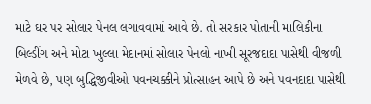માટે ઘર પર સોલાર પેનલ લગાવવામાં આવે છે. તો સરકાર પોતાની માલિકીના બિલ્ડીંગ અને મોટા ખુલ્લા મેદાનમાં સોલાર પેનલો નાખી સૂરજદાદા પાસેથી વીજળી મેળવે છે, પણ બુદ્ધિજીવીઓ પવનચક્કીને પ્રોત્સાહન આપે છે અને પવનદાદા પાસેથી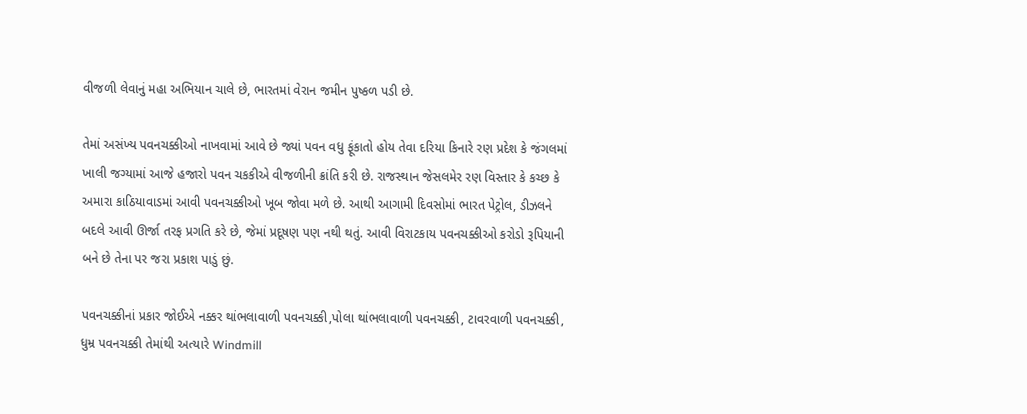વીજળી લેવાનું મહા અભિયાન ચાલે છે, ભારતમાં વેરાન જમીન પુષ્કળ પડી છે.

તેમાં અસંખ્ય પવનચક્કીઓ નાખવામાં આવે છે જ્યાં પવન વધુ ફૂંકાતો હોય તેવા દરિયા કિનારે રણ પ્રદેશ કે જંગલમાં ખાલી જગ્યામાં આજે હજારો પવન ચકકીએ વીજળીની ક્રાંતિ કરી છે. રાજસ્થાન જેસલમેર રણ વિસ્તાર કે કચ્છ કે અમારા કાઠિયાવાડમાં આવી પવનચક્કીઓ ખૂબ જોવા મળે છે. આથી આગામી દિવસોમાં ભારત પેટ્રોલ, ડીઝલને બદલે આવી ઊર્જા તરફ પ્રગતિ કરે છે, જેમાં પ્રદૂષણ પણ નથી થતું. આવી વિરાટકાય પવનચક્કીઓ કરોડો રૂપિયાની બને છે તેના પર જરા પ્રકાશ પાડું છું.

પવનચક્કીનાં પ્રકાર જોઈએ નક્કર થાંભલાવાળી પવનચક્કી,પોલા થાંભલાવાળી પવનચક્કી, ટાવરવાળી પવનચક્કી, ધુમ્ર પવનચક્કી તેમાંથી અત્યારે Windmill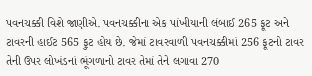પવનચક્કી વિશે જાણીએ. પવનચક્કીના એક પાંખીયાની લંબાઈ 265 ફૂટ અને ટાવરની હાઈટ 565 ફુટ હોય છે. જેમાં ટાવરવાળી પવનચક્કીમાં 256 ફૂટનો ટાવર તેની ઉપર લોખંડનાં ભૂંગળાનો ટાવર તેમાં તેને લગાવા 270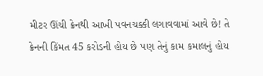મીટર ઊંચી ક્રેનથી આખી પવનચક્કી લગાવવામાં આવે છે! તે ક્રેનની કિંમત 45 કરોડની હોય છે પણ તેનું કામ કમાલનું હોય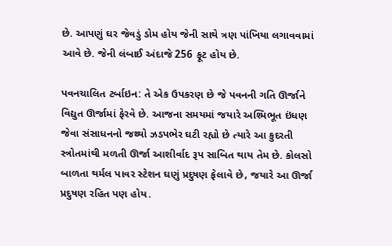છે. આપણું ઘર જેવડું ડોમ હોય જેની સાથે ત્રણ પાંખિયા લગાવવામાં આવે છે. જેની લંબાઈ અંદાજે 256 ફૂટ હોય છે.

પવનચાલિત ટર્બાઇન: તે એક ઉપકરણ છે જે પવનની ગતિ ઊર્જાને વિદ્યુત ઊર્જામાં ફેરવે છે. આજના સમયમાં જયારે અશ્મિભૂત ઇંધણ જેવા સંસાધનનો જથ્થો ઝડપભેર ઘટી રહ્યો છે ત્યારે આ કુદરતી સ્ત્રોતમાંથી મળતી ઊર્જા આશીર્વાદ રૂપ સાબિત થાય તેમ છે. કોલસો બાળતા થર્મલ પાવર સ્ટેશન ઘણું પ્રદુષણ ફેલાવે છે, જયારે આ ઊર્જા પ્રદુષણ રહિત પણ હોય.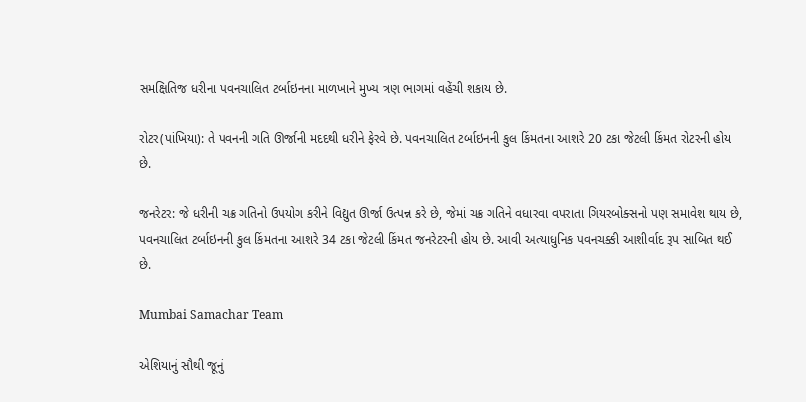સમક્ષિતિજ ધરીના પવનચાલિત ટર્બાઇનના માળખાને મુખ્ય ત્રણ ભાગમાં વહેંચી શકાય છે.

રોટર(પાંખિયા): તે પવનની ગતિ ઊર્જાની મદદથી ધરીને ફેરવે છે. પવનચાલિત ટર્બાઇનની કુલ કિંમતના આશરે 20 ટકા જેટલી કિંમત રોટરની હોય છે.

જનરેટર: જે ધરીની ચક્ર ગતિનો ઉપયોગ કરીને વિદ્યુત ઊર્જા ઉત્પન્ન કરે છે, જેમાં ચક્ર ગતિને વધારવા વપરાતા ગિયરબોક્સનો પણ સમાવેશ થાય છે, પવનચાલિત ટર્બાઇનની કુલ કિંમતના આશરે 34 ટકા જેટલી કિંમત જનરેટરની હોય છે. આવી અત્યાધુનિક પવનચક્કી આશીર્વાદ રૂપ સાબિત થઈ છે.

Mumbai Samachar Team

એશિયાનું સૌથી જૂનું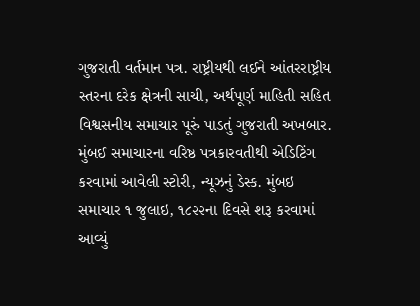ગુજરાતી વર્તમાન પત્ર. રાષ્ટ્રીયથી લઈને આંતરરાષ્ટ્રીય સ્તરના દરેક ક્ષેત્રની સાચી, અર્થપૂર્ણ માહિતી સહિત વિશ્વસનીય સમાચાર પૂરું પાડતું ગુજરાતી અખબાર. મુંબઈ સમાચારના વરિષ્ઠ પત્રકારવતીથી એડિટિંગ કરવામાં આવેલી સ્ટોરી, ન્યૂઝનું ડેસ્ક. મુંબઇ સમાચાર ૧ જુલાઇ, ૧૮૨૨ના દિવસે શરૂ કરવામાં આવ્યું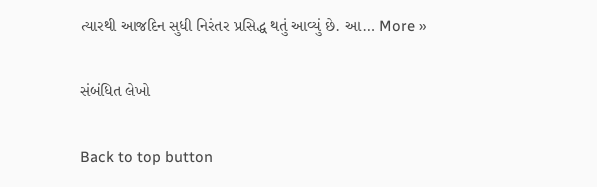ત્યારથી આજદિન સુધી નિરંતર પ્રસિદ્ધ થતું આવ્યું છે. આ… More »

સંબંધિત લેખો

Back to top button